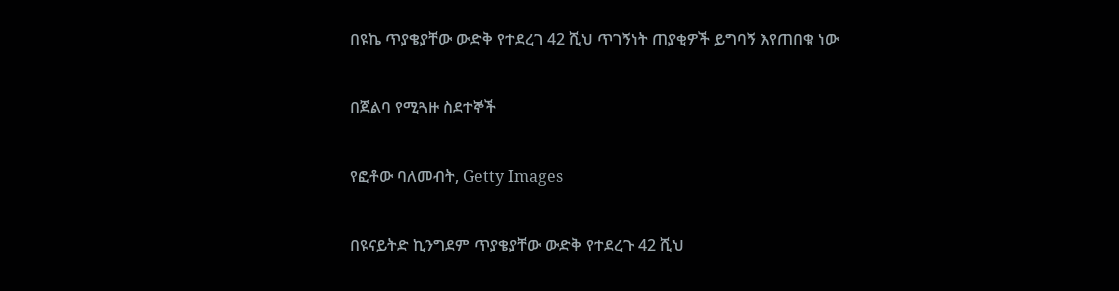በዩኬ ጥያቄያቸው ውድቅ የተደረገ 42 ሺህ ጥገኝነት ጠያቂዎች ይግባኝ እየጠበቁ ነው

በጀልባ የሚጓዙ ስደተኞች

የፎቶው ባለመብት, Getty Images

በዩናይትድ ኪንግደም ጥያቄያቸው ውድቅ የተደረጉ 42 ሺህ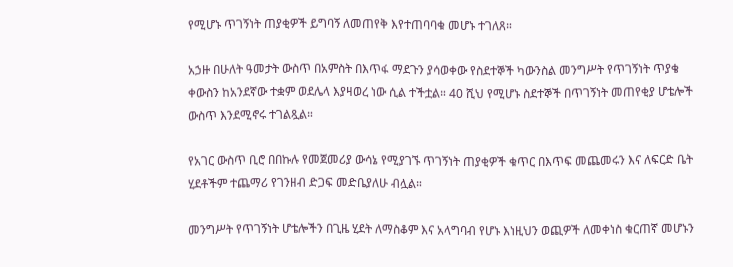የሚሆኑ ጥገኝነት ጠያቂዎች ይግባኝ ለመጠየቅ እየተጠባባቁ መሆኑ ተገለጸ።

አኃዙ በሁለት ዓመታት ውስጥ በአምስት በእጥፋ ማደጉን ያሳወቀው የስደተኞች ካውንስል መንግሥት የጥገኝነት ጥያቄ ቀውስን ከአንደኛው ተቋም ወደሌላ እያዛወረ ነው ሲል ተችቷል። 40 ሺህ የሚሆኑ ስደተኞች በጥገኝነት መጠየቂያ ሆቴሎች ውስጥ እንደሚኖሩ ተገልጿል።

የአገር ውስጥ ቢሮ በበኩሉ የመጀመሪያ ውሳኔ የሚያገኙ ጥገኝነት ጠያቂዎች ቁጥር በእጥፍ መጨመሩን እና ለፍርድ ቤት ሂደቶችም ተጨማሪ የገንዘብ ድጋፍ መድቤያለሁ ብሏል።

መንግሥት የጥገኝነት ሆቴሎችን በጊዜ ሂደት ለማስቆም እና አላግባብ የሆኑ እነዚህን ወጪዎች ለመቀነስ ቁርጠኛ መሆኑን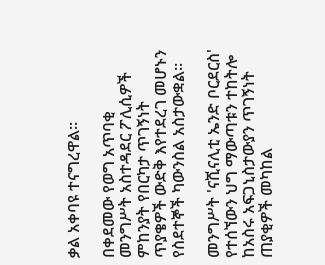ቃል አቀባዩ ተናግረዋል።

በቀደመው የወግ አጥባቂ መንግሥት አስተዳደር ፖሊሲዎች ምከንያት የበርካታ ጥገኝነት ጥያቄዎች ውድቅ እየተደረገ መሆኑን የስደተኞች ካውንስል አስታውቋል።

መንግሥት 'ናሺናሊቲ ኤንድ ቦርደርስ' የተሰኘውን ህግ ማውጣቱን ተከትሎ ከአስሩ አፍጋኒስታውያን ጥገኝነት ጠያቂዎች መካከል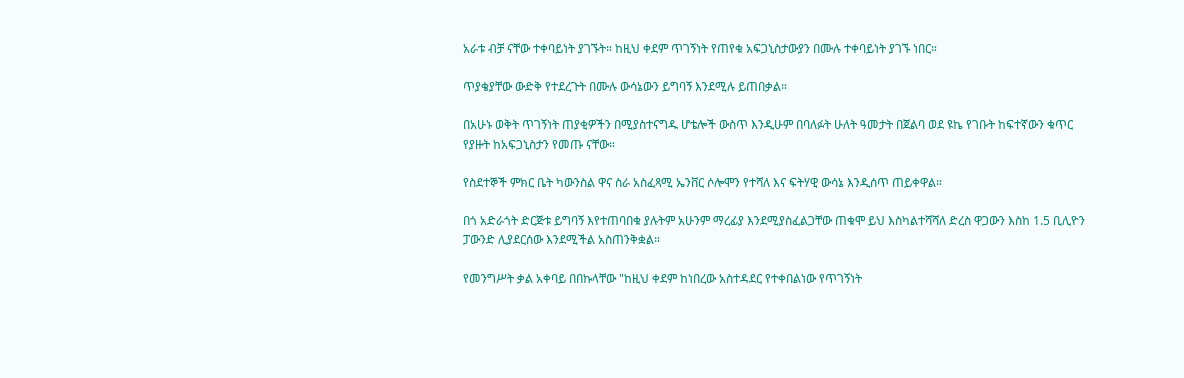አራቱ ብቻ ናቸው ተቀባይነት ያገኙት። ከዚህ ቀደም ጥገኝነት የጠየቁ አፍጋኒስታውያን በሙሉ ተቀባይነት ያገኙ ነበር።

ጥያቄያቸው ውድቅ የተደረጉት በሙሉ ውሳኔውን ይግባኝ እንደሚሉ ይጠበቃል።

በአሁኑ ወቅት ጥገኝነት ጠያቂዎችን በሚያስተናግዱ ሆቴሎች ውስጥ እንዲሁም በባለፉት ሁለት ዓመታት በጀልባ ወደ ዩኬ የገቡት ከፍተኛውን ቁጥር የያዙት ከአፍጋኒስታን የመጡ ናቸው።

የስደተኞች ምክር ቤት ካውንስል ዋና ስራ አስፈጻሚ ኤንቨር ሶሎሞን የተሻለ እና ፍትሃዊ ውሳኔ እንዲሰጥ ጠይቀዋል።

በጎ አድራጎት ድርጅቱ ይግባኝ እየተጠባበቁ ያሉትም አሁንም ማረፊያ እንደሚያስፈልጋቸው ጠቁሞ ይህ እስካልተሻሻለ ድረስ ዋጋውን እስከ 1.5 ቢሊዮን ፓውንድ ሊያደርሰው እንደሚችል አስጠንቅቋል።

የመንግሥት ቃል አቀባይ በበኩላቸው "ከዚህ ቀደም ከነበረው አስተዳደር የተቀበልነው የጥገኝነት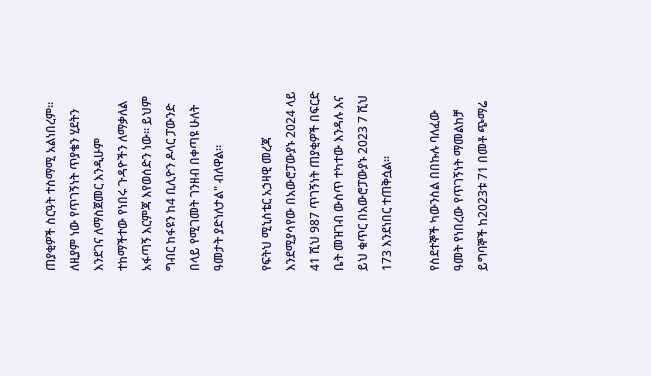ጠያቂዎች ስርዓት ተስማሚ አልነበረም። ለዚያም ነው የጥገኝነት ጥያቄን ሂደትን እንደገና ለማስጀመር እንዲሁም ተከማችተው የነበሩ ጉዳዮችን ለማቃለል አፋጣኝ እርምጃ እየወሰድን ነው። ይህም ግብር ከፋዩን ከ4 ቢሊዮን ዶላር ፓውንድ በላይ የሚገመት ገንዘብ በቀጣዩ ሁለት ዓመታት ያድነለታል" ብለዋል።

የፍትህ ሚኒስቴር አኃዛዊ መረጃ እንደሚያሳየው በአውሮፓውያኑ 2024 ላይ 41 ሺህ 987 ጥገኝነት ጠያቂዎች በፍርድ ቤት መዝገብ ውስጥ ተካተው እንዳሉ እና ይህ ቁጥር በአውሮፓውያኑ 2023 7 ሺህ 173 እንደነበር ተጠቅሷል።

የስደተኞች ካውንስል በበኩሉ ባለፈው ዓመት የነበረው የጥገኝነት ማመልከቻ ይግባኞች ከ2023ቱ 71 በመቶ ጭማሬ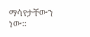ማሳየታቸውን ነው።